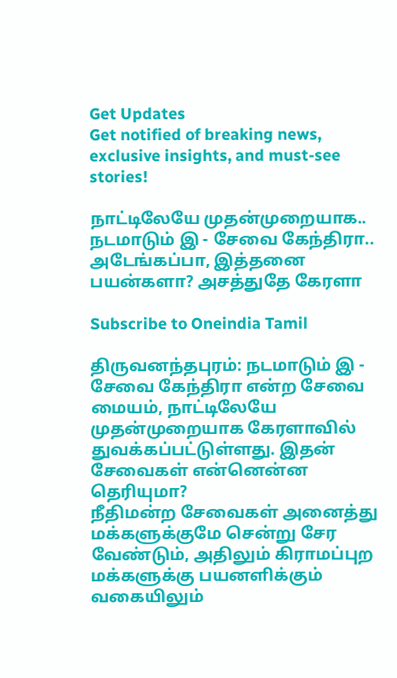Get Updates
Get notified of breaking news, exclusive insights, and must-see stories!

நாட்டிலேயே முதன்முறையாக.. நடமாடும் இ - சேவை கேந்திரா.. அடேங்கப்பா, இத்தனை பயன்களா? அசத்துதே கேரளா

Subscribe to Oneindia Tamil

திருவனந்தபுரம்: நடமாடும் இ - சேவை கேந்திரா என்ற சேவை மையம், நாட்டிலேயே முதன்முறையாக கேரளாவில் துவக்கப்பட்டுள்ளது. இதன் சேவைகள் என்னென்ன தெரியுமா?
நீதிமன்ற சேவைகள் அனைத்து மக்களுக்குமே சென்று சேர வேண்டும், அதிலும் கிராமப்புற மக்களுக்கு பயனளிக்கும் வகையிலும்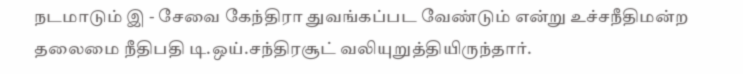நடமாடும் இ - சேவை கேந்திரா துவங்கப்பட வேண்டும் என்று உச்சநீதிமன்ற தலைமை நீதிபதி டி.ஒய்.சந்திரசூட் வலியுறுத்தியிருந்தார்.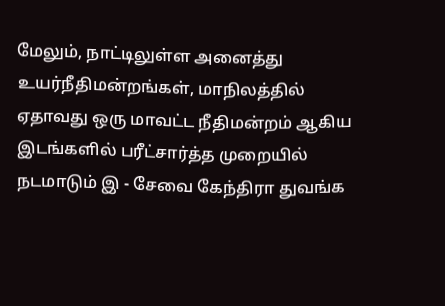மேலும், நாட்டிலுள்ள அனைத்து உயர்நீதிமன்றங்கள், மாநிலத்தில் ஏதாவது ஒரு மாவட்ட நீதிமன்றம் ஆகிய இடங்களில் பரீட்சார்த்த முறையில் நடமாடும் இ - சேவை கேந்திரா துவங்க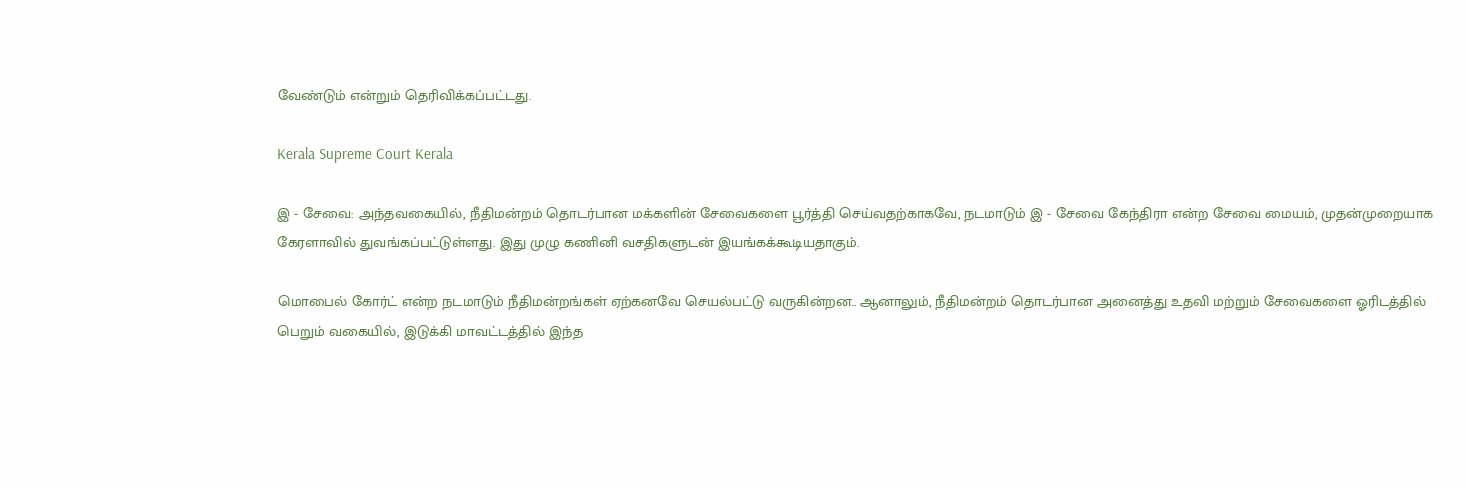வேண்டும் என்றும் தெரிவிக்கப்பட்டது.

Kerala Supreme Court Kerala

இ - சேவை: அந்தவகையில், நீதிமன்றம் தொடர்பான மக்களின் சேவைகளை பூர்த்தி செய்வதற்காகவே, நடமாடும் இ - சேவை கேந்திரா என்ற சேவை மையம், முதன்முறையாக கேரளாவில் துவங்கப்பட்டுள்ளது. இது முழு கணினி வசதிகளுடன் இயங்கக்கூடியதாகும்.

மொபைல் கோர்ட் என்ற நடமாடும் நீதிமன்றங்கள் ஏற்கனவே செயல்பட்டு வருகின்றன.. ஆனாலும், நீதிமன்றம் தொடர்பான அனைத்து உதவி மற்றும் சேவைகளை ஓரிடத்தில் பெறும் வகையில், இடுக்கி மாவட்டத்தில் இந்த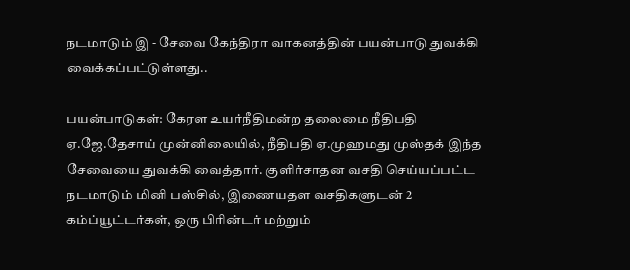நடமாடும் இ - சேவை கேந்திரா வாகனத்தின் பயன்பாடு துவக்கி வைக்கப்பட்டுள்ளது..

பயன்பாடுகள்: கேரள உயர்நீதிமன்ற தலைமை நீதிபதி ஏ.ஜே.தேசாய் முன்னிலையில், நீதிபதி ஏ.முஹமது முஸ்தக் இந்த சேவையை துவக்கி வைத்தார். குளிர்சாதன வசதி செய்யப்பட்ட நடமாடும் மினி பஸ்சில், இணையதள வசதிகளுடன் 2 கம்ப்யூட்டர்கள், ஒரு பிரின்டர் மற்றும்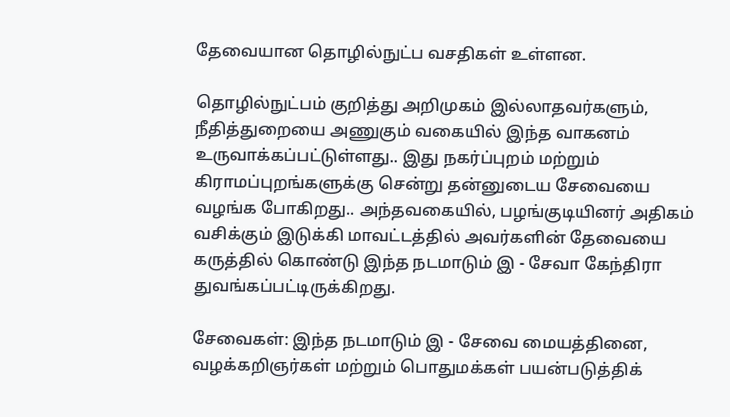தேவையான தொழில்நுட்ப வசதிகள் உள்ளன.

தொழில்நுட்பம் குறித்து அறிமுகம் இல்லாதவர்களும், நீதித்துறையை அணுகும் வகையில் இந்த வாகனம் உருவாக்கப்பட்டுள்ளது.. இது நகர்ப்புறம் மற்றும் கிராமப்புறங்களுக்கு சென்று தன்னுடைய சேவையை வழங்க போகிறது.. அந்தவகையில், பழங்குடியினர் அதிகம் வசிக்கும் இடுக்கி மாவட்டத்தில் அவர்களின் தேவையை கருத்தில் கொண்டு இந்த நடமாடும் இ - சேவா கேந்திரா துவங்கப்பட்டிருக்கிறது.

சேவைகள்: இந்த நடமாடும் இ - சேவை மையத்தினை, வழக்கறிஞர்கள் மற்றும் பொதுமக்கள் பயன்படுத்திக்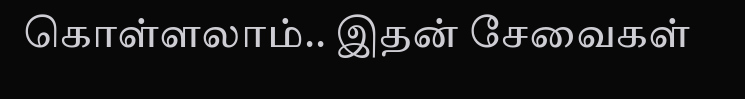கொள்ளலாம்.. இதன் சேவைகள்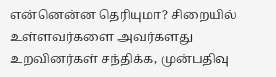என்னென்ன தெரியுமா? சிறையில் உள்ளவர்களை அவர்களது உறவினர்கள் சந்திக்க, முன்பதிவு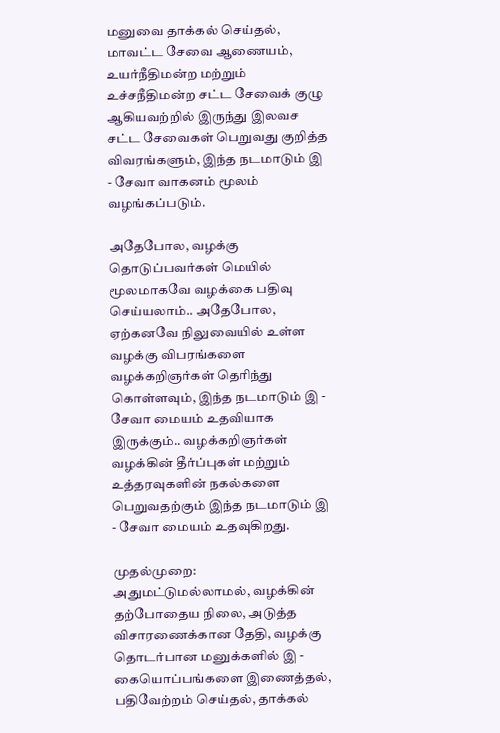மனுவை தாக்கல் செய்தல், மாவட்ட சேவை ஆணையம், உயர்நீதிமன்ற மற்றும் உச்சநீதிமன்ற சட்ட சேவைக் குழு ஆகியவற்றில் இருந்து இலவச சட்ட சேவைகள் பெறுவது குறித்த விவரங்களும், இந்த நடமாடும் இ - சேவா வாகனம் மூலம் வழங்கப்படும்.

அதேபோல, வழக்கு தொடுப்பவர்கள் மெயில் மூலமாகவே வழக்கை பதிவு செய்யலாம்.. அதேபோல, ஏற்கனவே நிலுவையில் உள்ள வழக்கு விபரங்களை வழக்கறிஞர்கள் தெரிந்து கொள்ளவும், இந்த நடமாடும் இ - சேவா மையம் உதவியாக இருக்கும்.. வழக்கறிஞர்கள் வழக்கின் தீர்ப்புகள் மற்றும் உத்தரவுகளின் நகல்களை பெறுவதற்கும் இந்த நடமாடும் இ - சேவா மையம் உதவுகிறது.

முதல்முறை: அதுமட்டுமல்லாமல், வழக்கின் தற்போதைய நிலை, அடுத்த விசாரணைக்கான தேதி, வழக்கு தொடர்பான மனுக்களில் இ - கையொப்பங்களை இணைத்தல், பதிவேற்றம் செய்தல், தாக்கல்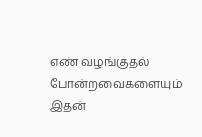எண் வழங்குதல் போன்றவைகளையும் இதன்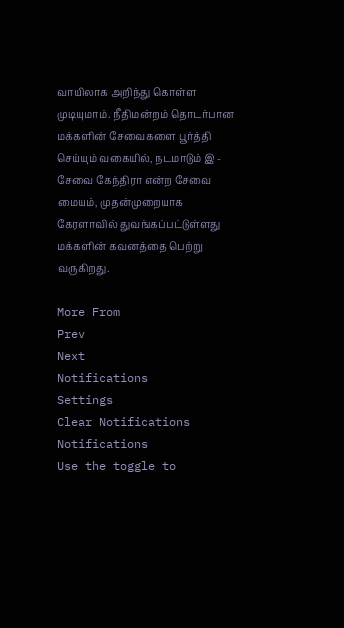வாயிலாக அறிந்து கொள்ள முடியுமாம். நீதிமன்றம் தொடர்பான மக்களின் சேவைகளை பூர்த்தி செய்யும் வகையில், நடமாடும் இ - சேவை கேந்திரா என்ற சேவை மையம், முதன்முறையாக கேரளாவில் துவங்கப்பட்டுள்ளது மக்களின் கவனத்தை பெற்று வருகிறது.

More From
Prev
Next
Notifications
Settings
Clear Notifications
Notifications
Use the toggle to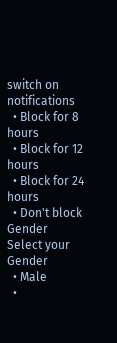switch on notifications
  • Block for 8 hours
  • Block for 12 hours
  • Block for 24 hours
  • Don't block
Gender
Select your Gender
  • Male
  •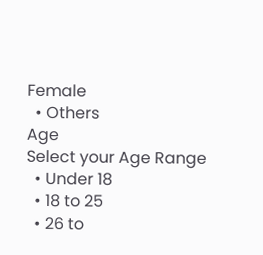Female
  • Others
Age
Select your Age Range
  • Under 18
  • 18 to 25
  • 26 to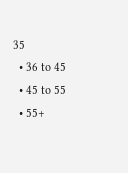35
  • 36 to 45
  • 45 to 55
  • 55+